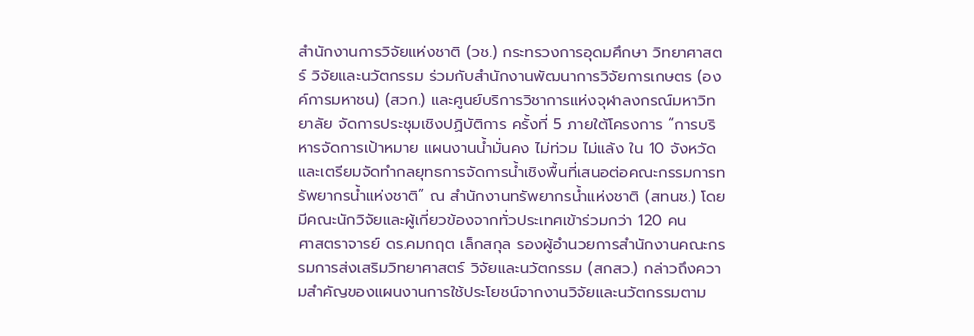สำนักงานการวิจัยแห่งชาติ (วช.) กระทรวงการอุดมศึกษา วิทยาศาสตร์ วิจัยและนวัตกรรม ร่วมกับสำนักงานพัฒนาการวิจัยการเกษตร (องค์การมหาชน) (สวก.) และศูนย์บริการวิชาการแห่งจุฬาลงกรณ์มหาวิทยาลัย จัดการประชุมเชิงปฏิบัติการ ครั้งที่ 5 ภายใต้โครงการ “การบริหารจัดการเป้าหมาย แผนงานน้ำมั่นคง ไม่ท่วม ไม่แล้ง ใน 10 จังหวัด และเตรียมจัดทำกลยุทธการจัดการน้ำเชิงพื้นที่เสนอต่อคณะกรรมการทรัพยากรน้ำแห่งชาติ” ณ สำนักงานทรัพยากรน้ำแห่งชาติ (สทนช.) โดยมีคณะนักวิจัยและผู้เกี่ยวข้องจากทั่วประเทศเข้าร่วมกว่า 120 คน
ศาสตราจารย์ ดร.คมกฤต เล็กสกุล รองผู้อำนวยการสำนักงานคณะกรรมการส่งเสริมวิทยาศาสตร์ วิจัยและนวัตกรรม (สกสว.) กล่าวถึงความสำคัญของแผนงานการใช้ประโยชน์จากงานวิจัยและนวัตกรรมตาม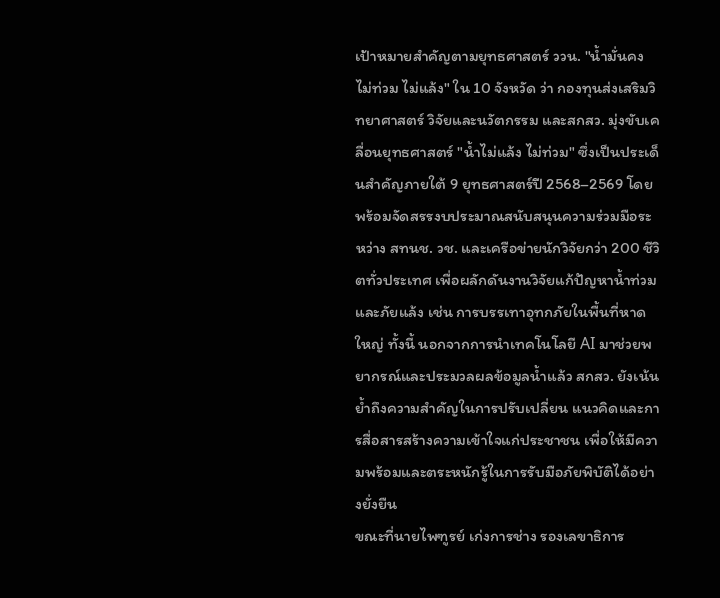เป้าหมายสำคัญตามยุทธศาสตร์ ววน. "น้ำมั่นคง ไม่ท่วม ไม่แล้ง" ใน 10 จังหวัด ว่า กองทุนส่งเสริมวิทยาศาสตร์ วิจัยและนวัตกรรม และสกสว. มุ่งขับเคลื่อนยุทธศาสตร์ "น้ำไม่แล้ง ไม่ท่วม" ซึ่งเป็นประเด็นสำคัญภายใต้ 9 ยุทธศาสตร์ปี 2568–2569 โดยพร้อมจัดสรรงบประมาณสนับสนุนความร่วมมือระหว่าง สทนช. วช. และเครือข่ายนักวิจัยกว่า 200 ชีวิตทั่วประเทศ เพื่อผลักดันงานวิจัยแก้ปัญหาน้ำท่วมและภัยแล้ง เช่น การบรรเทาอุทกภัยในพื้นที่หาดใหญ่ ทั้งนี้ นอกจากการนำเทคโนโลยี AI มาช่วยพยากรณ์และประมวลผลข้อมูลน้ำแล้ว สกสว. ยังเน้นย้ำถึงความสำคัญในการปรับเปลี่ยน แนวคิดและการสื่อสารสร้างความเข้าใจแก่ประชาชน เพื่อให้มีความพร้อมและตระหนักรู้ในการรับมือภัยพิบัติได้อย่างยั่งยืน
ขณะที่นายไพฑูรย์ เก่งการช่าง รองเลขาธิการ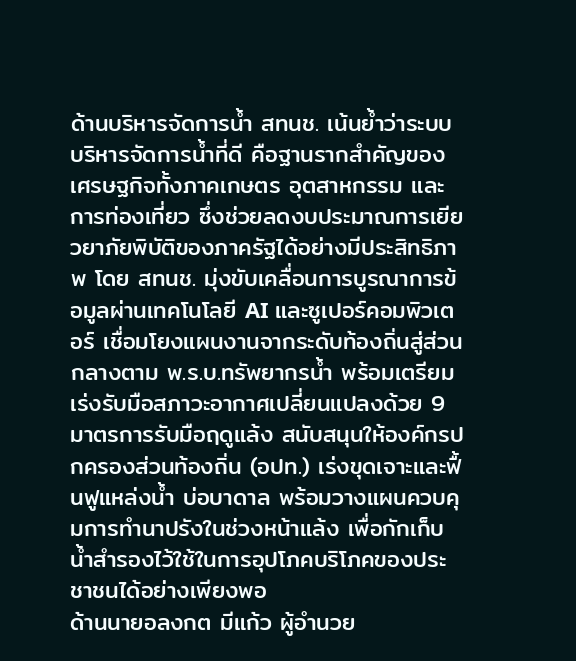ด้านบริหารจัดการนํ้า สทนช. เน้นย้ำว่าระบบบริหารจัดการน้ำที่ดี คือฐานรากสำคัญของเศรษฐกิจทั้งภาคเกษตร อุตสาหกรรม และการท่องเที่ยว ซึ่งช่วยลดงบประมาณการเยียวยาภัยพิบัติของภาครัฐได้อย่างมีประสิทธิภาพ โดย สทนช. มุ่งขับเคลื่อนการบูรณาการข้อมูลผ่านเทคโนโลยี AI และซูเปอร์คอมพิวเตอร์ เชื่อมโยงแผนงานจากระดับท้องถิ่นสู่ส่วนกลางตาม พ.ร.บ.ทรัพยากรน้ำ พร้อมเตรียมเร่งรับมือสภาวะอากาศเปลี่ยนแปลงด้วย 9 มาตรการรับมือฤดูแล้ง สนับสนุนให้องค์กรปกครองส่วนท้องถิ่น (อปท.) เร่งขุดเจาะและฟื้นฟูแหล่งน้ำ บ่อบาดาล พร้อมวางแผนควบคุมการทำนาปรังในช่วงหน้าแล้ง เพื่อกักเก็บน้ำสำรองไว้ใช้ในการอุปโภคบริโภคของประชาชนได้อย่างเพียงพอ
ด้านนายอลงกต มีแก้ว ผู้อำนวย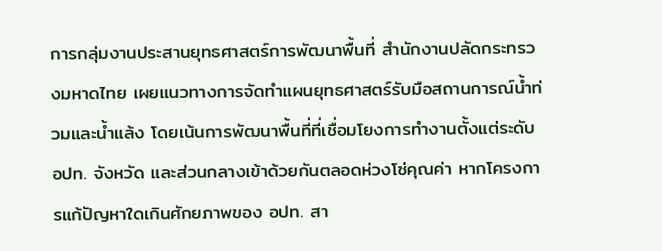การกลุ่มงานประสานยุทธศาสตร์การพัฒนาพื้นที่ สำนักงานปลัดกระทรวงมหาดไทย เผยแนวทางการจัดทำแผนยุทธศาสตร์รับมือสถานการณ์น้ำท่วมและน้ำแล้ง โดยเน้นการพัฒนาพื้นที่ที่เชื่อมโยงการทำงานตั้งแต่ระดับ อปท. จังหวัด และส่วนกลางเข้าด้วยกันตลอดห่วงโซ่คุณค่า หากโครงการแก้ปัญหาใดเกินศักยภาพของ อปท. สา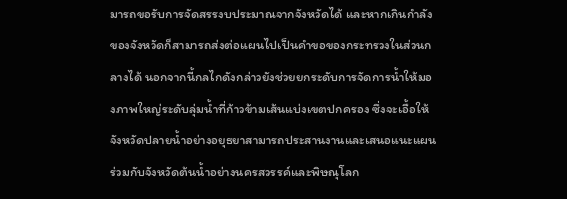มารถขอรับการจัดสรรงบประมาณจากจังหวัดได้ และหากเกินกำลังของจังหวัดก็สามารถส่งต่อแผนไปเป็นคำขอของกระทรวงในส่วนกลางได้ นอกจากนี้กลไกดังกล่าวยังช่วยยกระดับการจัดการน้ำให้มองภาพใหญ่ระดับลุ่มน้ำที่ก้าวข้ามเส้นแบ่งเขตปกครอง ซึ่งจะเอื้อให้จังหวัดปลายน้ำอย่างอยุธยาสามารถประสานงานและเสนอแนะแผนร่วมกับจังหวัดต้นน้ำอย่างนครสวรรค์และพิษณุโลก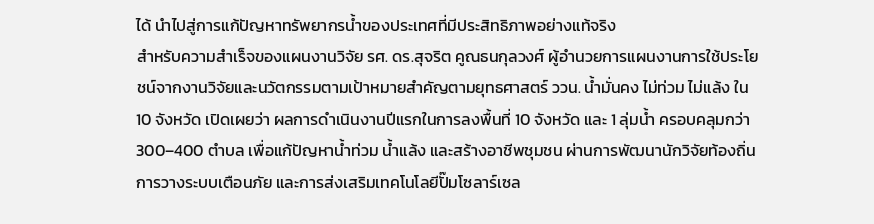ได้ นำไปสู่การแก้ปัญหาทรัพยากรน้ำของประเทศที่มีประสิทธิภาพอย่างแท้จริง
สำหรับความสำเร็จของแผนงานวิจัย รศ. ดร.สุจริต คูณธนกุลวงศ์ ผู้อำนวยการแผนงานการใช้ประโยชน์จากงานวิจัยและนวัตกรรมตามเป้าหมายสำคัญตามยุทธศาสตร์ ววน. นํ้ามั่นคง ไม่ท่วม ไม่แล้ง ใน 10 จังหวัด เปิดเผยว่า ผลการดำเนินงานปีแรกในการลงพื้นที่ 10 จังหวัด และ 1 ลุ่มน้ำ ครอบคลุมกว่า 300–400 ตำบล เพื่อแก้ปัญหาน้ำท่วม น้ำแล้ง และสร้างอาชีพชุมชน ผ่านการพัฒนานักวิจัยท้องถิ่น การวางระบบเตือนภัย และการส่งเสริมเทคโนโลยีปั๊มโซลาร์เซล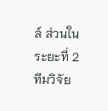ล์ ส่วนในระยะที่ 2 ทีมวิจัย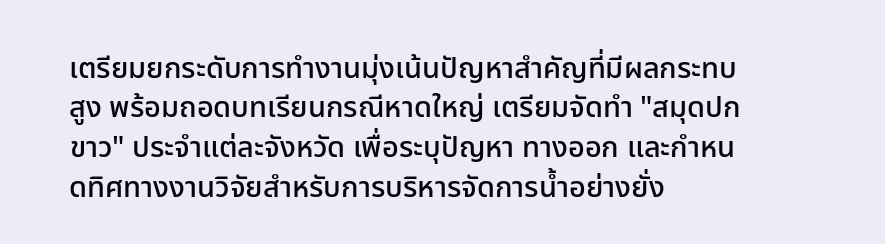เตรียมยกระดับการทำงานมุ่งเน้นปัญหาสำคัญที่มีผลกระทบสูง พร้อมถอดบทเรียนกรณีหาดใหญ่ เตรียมจัดทำ "สมุดปกขาว" ประจำแต่ละจังหวัด เพื่อระบุปัญหา ทางออก และกำหนดทิศทางงานวิจัยสำหรับการบริหารจัดการน้ำอย่างยั่ง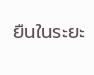ยืนในระยะ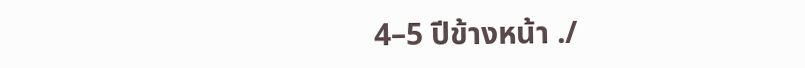4–5 ปีข้างหน้า ./